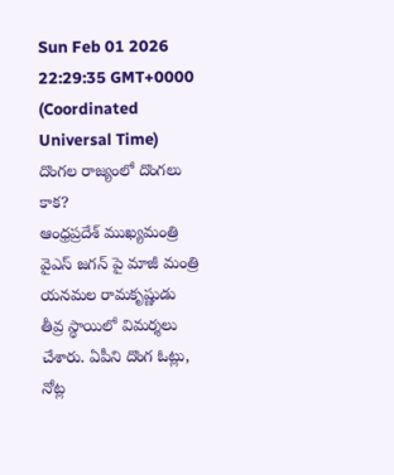Sun Feb 01 2026 22:29:35 GMT+0000 (Coordinated Universal Time)
దొంగల రాజ్యంలో దొంగలు కాక?
ఆంధ్రప్రదేశ్ ముఖ్యమంత్రి వైఎస్ జగన్ పై మాజీ మంత్రి యనమల రామకృష్ణుడు తీవ్ర స్థాయిలో విమర్శలు చేశారు. ఏపీని దొంగ ఓట్లు, నోట్ల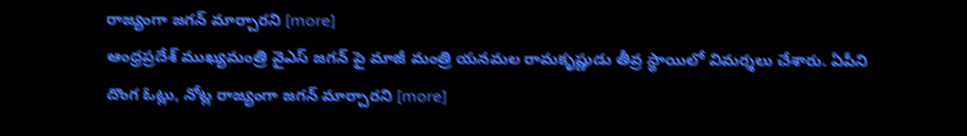రాజ్యంగా జగన్ మార్చారని [more]
ఆంధ్రప్రదేశ్ ముఖ్యమంత్రి వైఎస్ జగన్ పై మాజీ మంత్రి యనమల రామకృష్ణుడు తీవ్ర స్థాయిలో విమర్శలు చేశారు. ఏపీని దొంగ ఓట్లు, నోట్ల రాజ్యంగా జగన్ మార్చారని [more]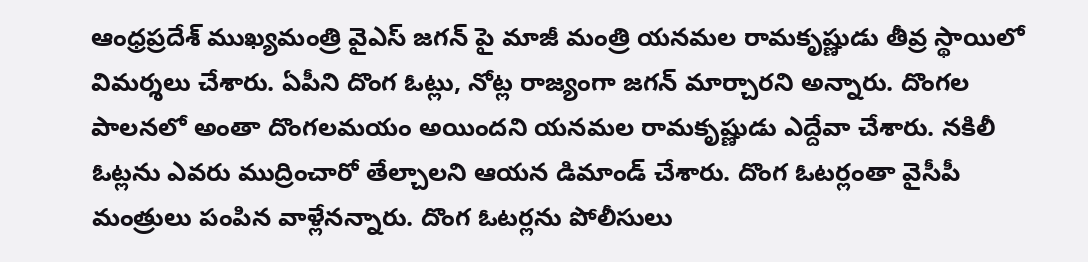ఆంధ్రప్రదేశ్ ముఖ్యమంత్రి వైఎస్ జగన్ పై మాజీ మంత్రి యనమల రామకృష్ణుడు తీవ్ర స్థాయిలో విమర్శలు చేశారు. ఏపీని దొంగ ఓట్లు, నోట్ల రాజ్యంగా జగన్ మార్చారని అన్నారు. దొంగల పాలనలో అంతా దొంగలమయం అయిందని యనమల రామకృష్ణుడు ఎద్దేవా చేశారు. నకిలీ ఓట్లను ఎవరు ముద్రించారో తేల్చాలని ఆయన డిమాండ్ చేశారు. దొంగ ఓటర్లంతా వైసీపీ మంత్రులు పంపిన వాళ్లేనన్నారు. దొంగ ఓటర్లను పోలీసులు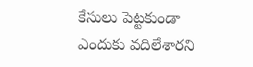కేసులు పెట్టకుండా ఎందుకు వదిలేశారని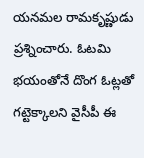యనమల రామకృష్ణుడు ప్రశ్నించారు. ఓటమి భయంతోనే దొంగ ఓట్లతో గట్టెక్కాలని వైసీపీ ఈ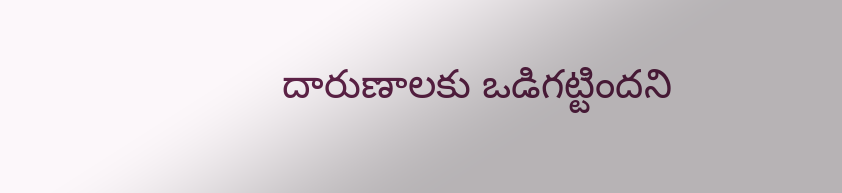దారుణాలకు ఒడిగట్టిందని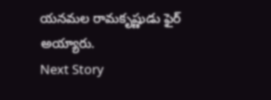యనమల రామకృష్ణుడు ఫైర్ అయ్యారు.
Next Story